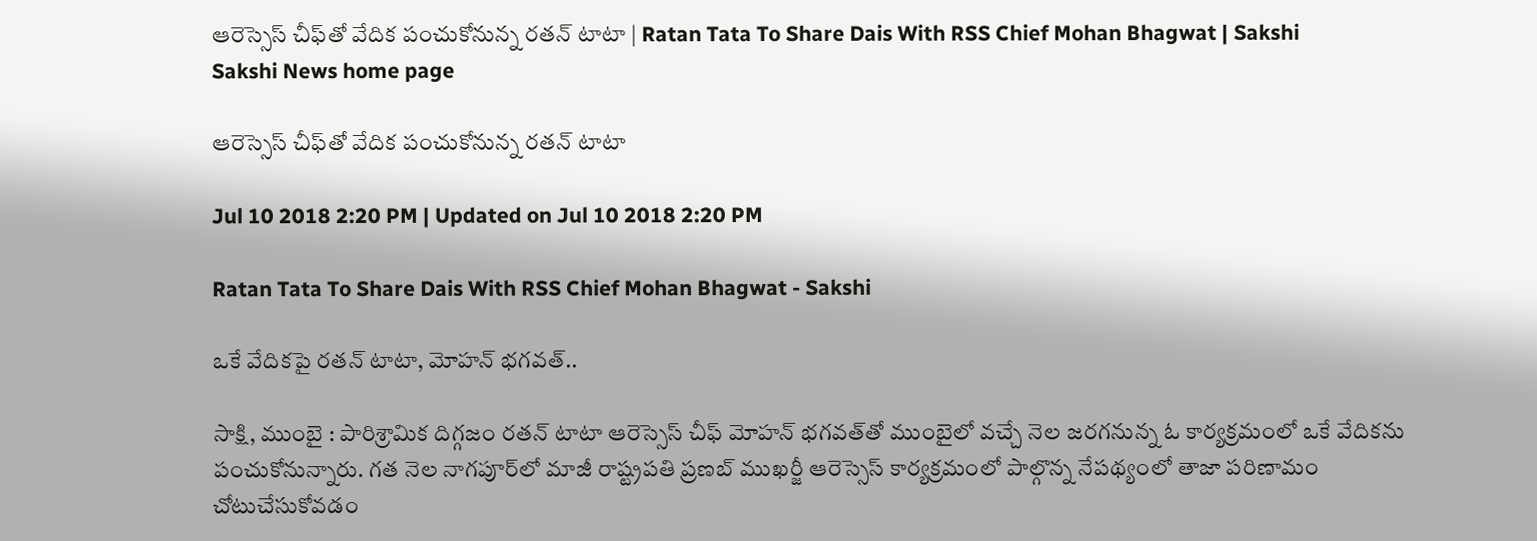ఆరెస్సెస్‌ చీఫ్‌తో వేదిక పంచుకోనున్న రతన్‌ టాటా | Ratan Tata To Share Dais With RSS Chief Mohan Bhagwat | Sakshi
Sakshi News home page

ఆరెస్సెస్‌ చీఫ్‌తో వేదిక పంచుకోనున్న రతన్‌ టాటా

Jul 10 2018 2:20 PM | Updated on Jul 10 2018 2:20 PM

Ratan Tata To Share Dais With RSS Chief Mohan Bhagwat - Sakshi

ఒకే వేదికపై రతన్‌ టాటా, మోహన్‌ భగవత్‌..

సాక్షి, ముంబై : పారిశ్రామిక దిగ్గజం రతన్‌ టాటా ఆరెస్సెస్‌ చీఫ్‌ మోహన్‌ భగవత్‌తో ముంబైలో వచ్చే నెల జరగనున్న ఓ కార్యక్రమంలో ఒకే వేదికను పంచుకోనున్నారు. గత నెల నాగపూర్‌లో మాజీ రాష్ట్రపతి ప్రణబ్‌ ముఖర్జీ ఆరెస్సెస్‌ కార్యక్రమంలో పాల్గొన్న నేపథ్యంలో తాజా పరిణామం చోటుచేసుకోవడం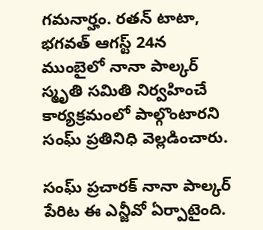గమనార్హం. రతన్‌ టాటా, భగవత్‌ ఆగస్ట్‌ 24న ముంబైలో నానా పాల్కర్‌ స్మృతి సమితి నిర్వహించే కార్యక్రమంలో పాల్గొంటారని సంఘ్‌ ప్రతినిధి వెల్లడించారు.

సంఘ్‌ ప్రచారక్‌ నానా పాల్కర్‌ పేరిట ఈ ఎన్జీవో ఏర్పాటైంది.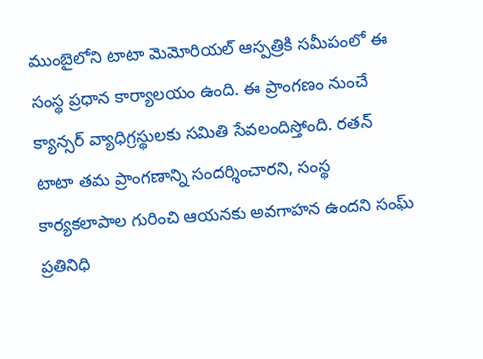ముంబైలోని టాటా మెమోరియల్‌ ఆస్పత్రికి సమీపంలో ఈ సంస్థ ప్రధాన కార్యాలయం ఉంది. ఈ ప్రాంగణం నుంచే క్యాన్సర్‌ వ్యాధిగ్రస్థులకు సమితి సేవలందిస్తోంది. రతన్‌ టాటా తమ ప్రాంగణాన్ని సందర్శించారని, సంస్థ కార్యకలాపాల గురించి ఆయనకు అవగాహన ఉందని సంఘ్‌ ప్రతినిధి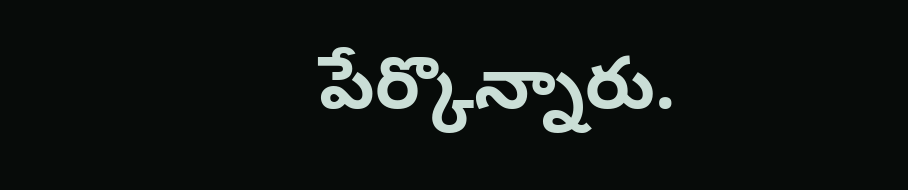పేర్కొన్నారు.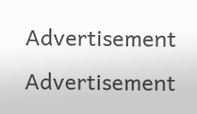Advertisement
Advertisement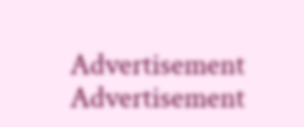Advertisement
Advertisement